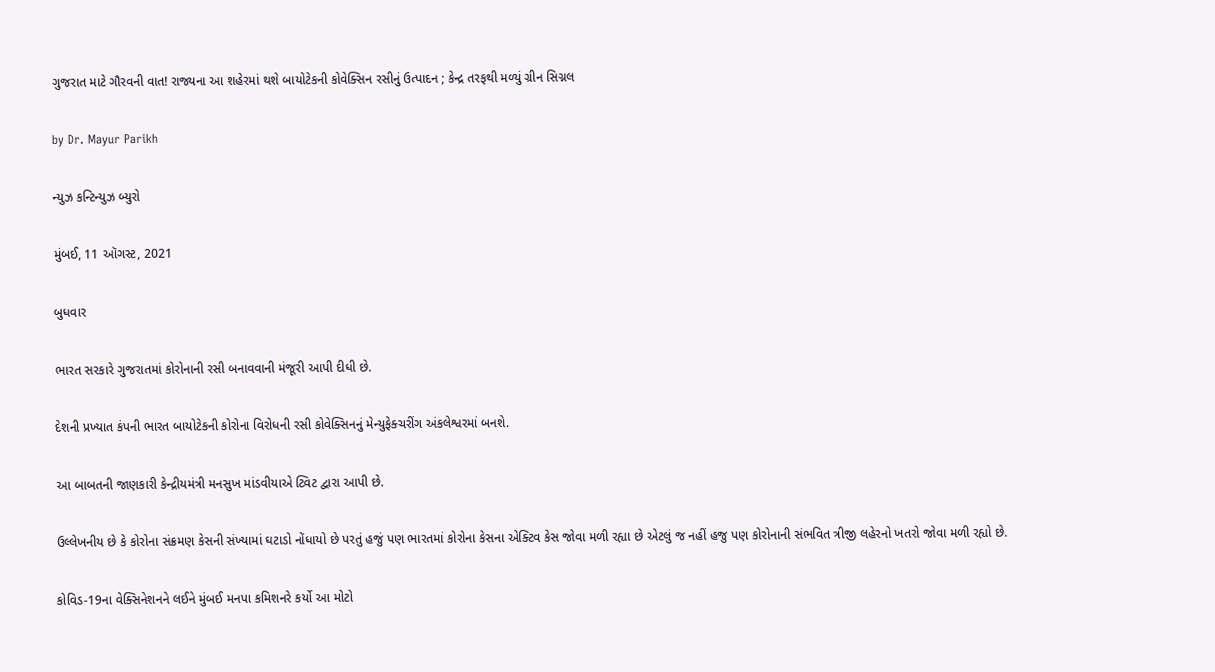ગુજરાત માટે ગૌરવની વાત! રાજ્યના આ શહેરમાં થશે બાયોટેકની કોવેક્સિન રસીનું ઉત્પાદન ; કેન્દ્ર તરફથી મળ્યું ગ્રીન સિગ્નલ

by Dr. Mayur Parikh

ન્યુઝ કન્ટિન્યુઝ બ્યુરો

મુંબઈ, 11 ઑગસ્ટ, 2021

બુધવાર

ભારત સરકારે ગુજરાતમાં કોરોનાની રસી બનાવવાની મંજૂરી આપી દીધી છે.

દેશની પ્રખ્યાત કંપની ભારત બાયોટેકની કોરોના વિરોધની રસી કોવેક્સિનનું મેન્યુફેક્ચરીંગ અંકલેશ્વરમાં બનશે.

આ બાબતની જાણકારી કેન્દ્રીયમંત્રી મનસુખ માંડવીયાએ ટ્વિટ દ્વારા આપી છે.

ઉલ્લેખનીય છે કે કોરોના સંક્રમણ કેસની સંખ્યામાં ઘટાડો નોંધાયો છે પરતું હજું પણ ભારતમાં કોરોના કેસના એક્ટિવ કેસ જોવા મળી રહ્યા છે એટલું જ નહીં હજુ પણ કોરોનાની સંભવિત ત્રીજી લહેરનો ખતરો જોવા મળી રહ્યો છે.

કોવિડ-19ના વેક્સિનેશનને લઈને મુંબઈ મનપા કમિશનરે કર્યો આ મોટો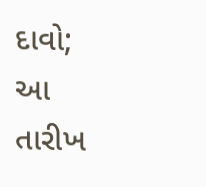દાવો; આ તારીખ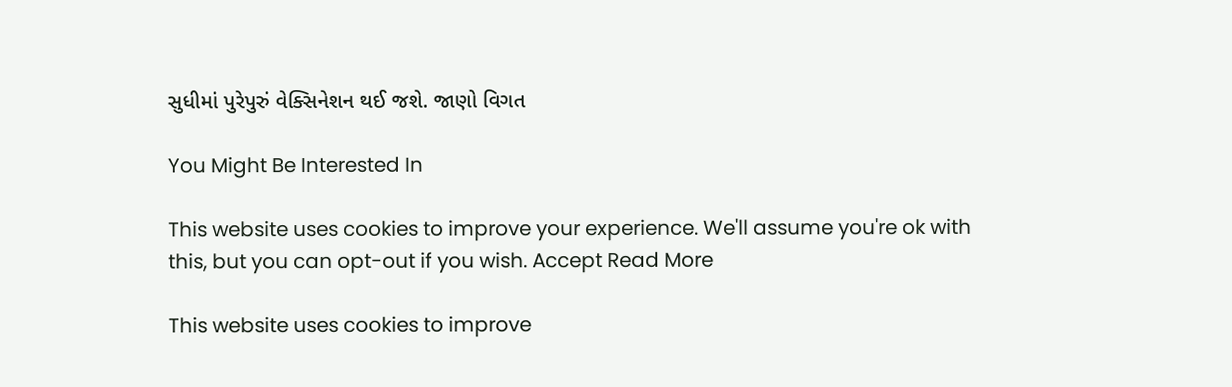સુધીમાં પુરેપુરું વેક્સિનેશન થઈ જશે. જાણો વિગત

You Might Be Interested In

This website uses cookies to improve your experience. We'll assume you're ok with this, but you can opt-out if you wish. Accept Read More

This website uses cookies to improve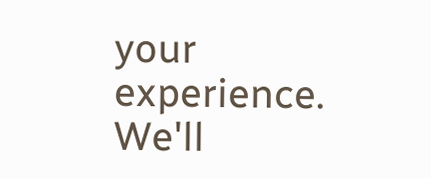your experience. We'll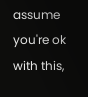assume you're ok with this,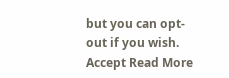but you can opt-out if you wish. Accept Read More